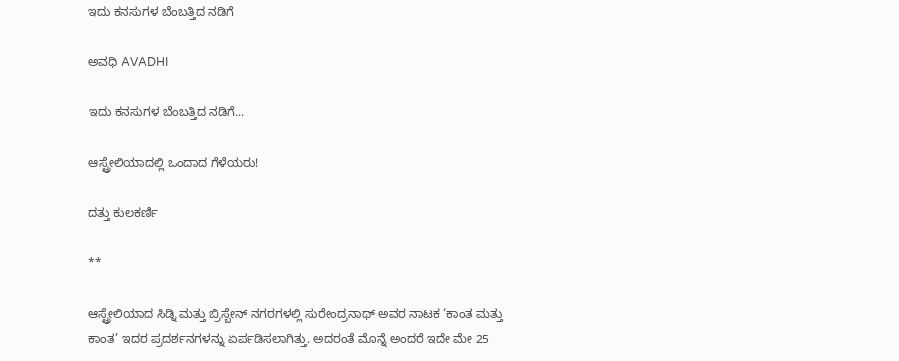ಇದು ಕನಸುಗಳ ಬೆಂಬತ್ತಿದ ನಡಿಗೆ‍

ಅವಧಿ AVADHI

ಇದು ಕನಸುಗಳ ಬೆಂಬತ್ತಿದ ನಡಿಗೆ...

ಆಸ್ಟ್ರೇಲಿಯಾದಲ್ಲಿ ಒಂದಾದ ಗೆಳೆಯರು!

ದತ್ತು ಕುಲಕರ್ಣಿ

**

ಆಸ್ಟ್ರೇಲಿಯಾದ ಸಿಡ್ನಿ ಮತ್ತು ಬ್ರಿಸ್ಬೇನ್ ನಗರಗಳಲ್ಲಿ ಸುರೇಂದ್ರನಾಥ್ ಅವರ ನಾಟಕ ‘ಕಾಂತ ಮತ್ತು ಕಾಂತ’ ಇದರ ಪ್ರದರ್ಶನಗಳನ್ನು ಏರ್ಪಡಿಸಲಾಗಿತ್ತು. ಅದರಂತೆ ಮೊನ್ನೆ ಅಂದರೆ ಇದೇ ಮೇ 25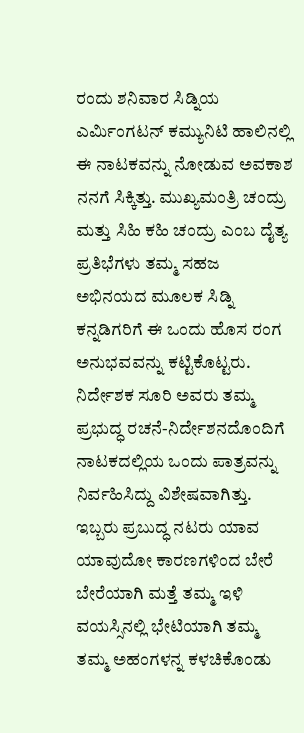ರಂದು ಶನಿವಾರ ಸಿಡ್ನಿಯ ಎರ್ಮಿಂಗಟನ್ ಕಮ್ಯುನಿಟಿ ಹಾಲಿನಲ್ಲಿ ಈ ನಾಟಕವನ್ನು ನೋಡುವ ಅವಕಾಶ ನನಗೆ ಸಿಕ್ಕಿತ್ತು. ಮುಖ್ಯಮಂತ್ರಿ ಚಂದ್ರು ಮತ್ತು ಸಿಹಿ ಕಹಿ ಚಂದ್ರು ಎಂಬ ದೈತ್ಯ ಪ್ರತಿಭೆಗಳು ತಮ್ಮ ಸಹಜ ಅಭಿನಯದ ಮೂಲಕ ಸಿಡ್ನಿ ಕನ್ನಡಿಗರಿಗೆ ಈ ಒಂದು ಹೊಸ ರಂಗ ಅನುಭವವನ್ನು ಕಟ್ಟಿಕೊಟ್ಟರು. ನಿರ್ದೇಶಕ ಸೂರಿ ಅವರು ತಮ್ಮ ಪ್ರಭುದ್ಧ ರಚನೆ-ನಿರ್ದೇಶನದೊಂದಿಗೆ ನಾಟಕದಲ್ಲಿಯ ಒಂದು ಪಾತ್ರವನ್ನು ನಿರ್ವಹಿಸಿದ್ದು ವಿಶೇಷವಾಗಿತ್ತು. ಇಬ್ಬರು ಪ್ರಬುದ್ಧ ನಟರು ಯಾವ ಯಾವುದೋ ಕಾರಣಗಳಿಂದ ಬೇರೆ ಬೇರೆಯಾಗಿ ಮತ್ತೆ ತಮ್ಮ ಇಳಿ ವಯಸ್ಸಿನಲ್ಲಿ ಭೇಟಿಯಾಗಿ ತಮ್ಮ ತಮ್ಮ ಅಹಂಗಳನ್ನ ಕಳಚಿಕೊಂಡು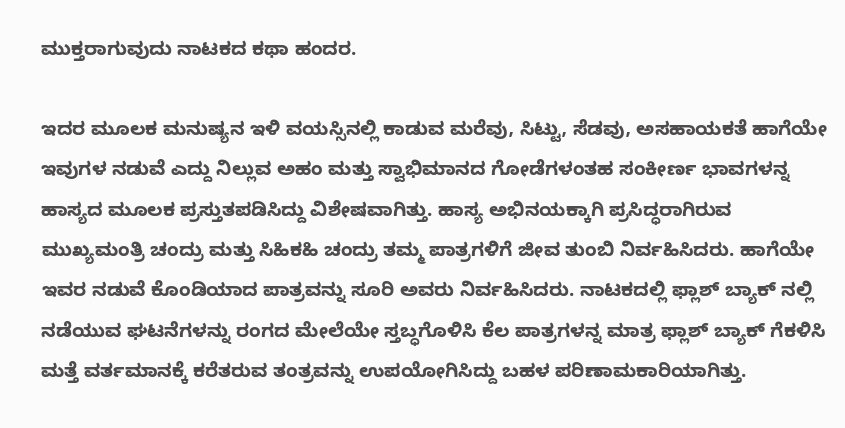ಮುಕ್ತರಾಗುವುದು ನಾಟಕದ ಕಥಾ ಹಂದರ.

ಇದರ ಮೂಲಕ ಮನುಷ್ಯನ ಇಳಿ ವಯಸ್ಸಿನಲ್ಲಿ ಕಾಡುವ ಮರೆವು, ಸಿಟ್ಟು, ಸೆಡವು, ಅಸಹಾಯಕತೆ ಹಾಗೆಯೇ ಇವುಗಳ ನಡುವೆ ಎದ್ದು ನಿಲ್ಲುವ ಅಹಂ ಮತ್ತು ಸ್ವಾಭಿಮಾನದ ಗೋಡೆಗಳಂತಹ ಸಂಕೀರ್ಣ ಭಾವಗಳನ್ನ ಹಾಸ್ಯದ ಮೂಲಕ ಪ್ರಸ್ತುತಪಡಿಸಿದ್ದು ವಿಶೇಷವಾಗಿತ್ತು. ಹಾಸ್ಯ ಅಭಿನಯಕ್ಕಾಗಿ ಪ್ರಸಿದ್ಧರಾಗಿರುವ ಮುಖ್ಯಮಂತ್ರಿ ಚಂದ್ರು ಮತ್ತು ಸಿಹಿಕಹಿ ಚಂದ್ರು ತಮ್ಮ ಪಾತ್ರಗಳಿಗೆ ಜೀವ ತುಂಬಿ ನಿರ್ವಹಿಸಿದರು. ಹಾಗೆಯೇ ಇವರ ನಡುವೆ ಕೊಂಡಿಯಾದ ಪಾತ್ರವನ್ನು ಸೂರಿ ಅವರು ನಿರ್ವಹಿಸಿದರು. ನಾಟಕದಲ್ಲಿ ಫ್ಲಾಶ್ ಬ್ಯಾಕ್ ನಲ್ಲಿ ನಡೆಯುವ ಘಟನೆಗಳನ್ನು ರಂಗದ ಮೇಲೆಯೇ ಸ್ತಬ್ಧಗೊಳಿಸಿ ಕೆಲ ಪಾತ್ರಗಳನ್ನ ಮಾತ್ರ ಫ್ಲಾಶ್ ಬ್ಯಾಕ್ ಗೆಕಳಿಸಿ ಮತ್ತೆ ವರ್ತಮಾನಕ್ಕೆ ಕರೆತರುವ ತಂತ್ರವನ್ನು ಉಪಯೋಗಿಸಿದ್ದು ಬಹಳ ಪರಿಣಾಮಕಾರಿಯಾಗಿತ್ತು.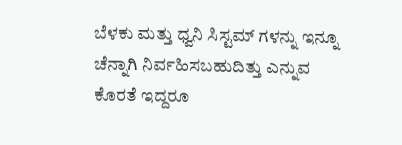ಬೆಳಕು ಮತ್ತು ಧ್ವನಿ ಸಿಸ್ಟಮ್ ಗಳನ್ನು ಇನ್ನೂ ಚೆನ್ನಾಗಿ ನಿರ್ವಹಿಸಬಹುದಿತ್ತು ಎನ್ನುವ ಕೊರತೆ ಇದ್ದರೂ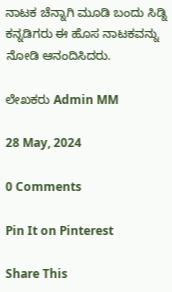ನಾಟಕ ಚೆನ್ನಾಗಿ ಮೂಡಿ ಬಂದು ಸಿಡ್ನಿ ಕನ್ನಡಿಗರು ಈ ಹೊಸ ನಾಟಕವನ್ನು ನೋಡಿ ಆನಂದಿಸಿದರು.

ಲೇಖಕರು Admin MM

28 May, 2024

0 Comments

Pin It on Pinterest

Share This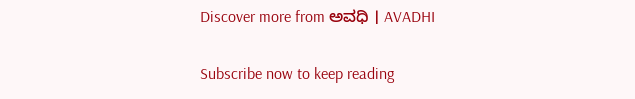Discover more from ಅವಧಿ । AVADHI

Subscribe now to keep reading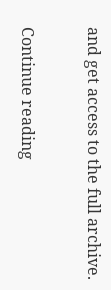and get access to the full archive.

Continue reading